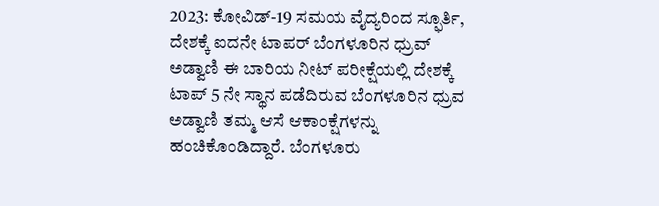2023: ಕೋವಿಡ್-19 ಸಮಯ ವೈದ್ಯರಿಂದ ಸ್ಫೂರ್ತಿ, ದೇಶಕ್ಕೆ ಐದನೇ ಟಾಪರ್ ಬೆಂಗಳೂರಿನ ಧ್ರುವ್ ಅಡ್ವಾಣಿ ಈ ಬಾರಿಯ ನೀಟ್ ಪರೀಕ್ಷೆಯಲ್ಲಿ ದೇಶಕ್ಕೆ ಟಾಪ್ 5 ನೇ ಸ್ಥಾನ ಪಡೆದಿರುವ ಬೆಂಗಳೂರಿನ ಧ್ರುವ ಅಡ್ವಾಣಿ ತಮ್ಮ ಆಸೆ ಆಕಾಂಕ್ಷೆಗಳನ್ನು ಹಂಚಿಕೊಂಡಿದ್ದಾರೆ. ಬೆಂಗಳೂರು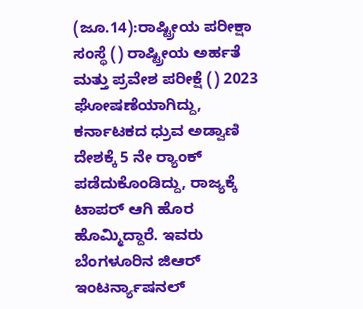(ಜೂ.14):ರಾಷ್ಟ್ರೀಯ ಪರೀಕ್ಷಾ ಸಂಸ್ಥೆ () ರಾಷ್ಟ್ರೀಯ ಅರ್ಹತೆ ಮತ್ತು ಪ್ರವೇಶ ಪರೀಕ್ಷೆ () 2023 ಘೋಷಣೆಯಾಗಿದ್ದು, ಕರ್ನಾಟಕದ ಧ್ರುವ ಅಡ್ವಾಣಿ ದೇಶಕ್ಕೆ 5 ನೇ ರ‍್ಯಾಂಕ್‌ ಪಡೆದುಕೊಂಡಿದ್ದು, ರಾಜ್ಯಕ್ಕೆ ಟಾಪರ್ ಆಗಿ ಹೊರ ಹೊಮ್ಮಿದ್ದಾರೆ. ಇವರು ಬೆಂಗಳೂರಿನ ಜಿಆರ್ ಇಂಟರ್ನ್ಯಾಷನಲ್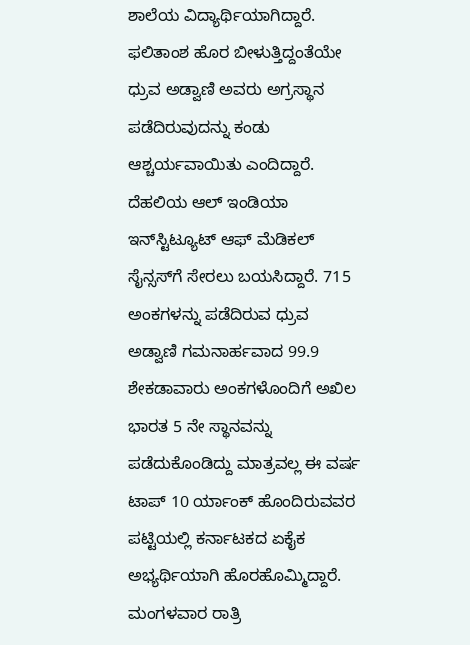ಶಾಲೆಯ ವಿದ್ಯಾರ್ಥಿಯಾಗಿದ್ದಾರೆ. ಫಲಿತಾಂಶ ಹೊರ ಬೀಳುತ್ತಿದ್ದಂತೆಯೇ ಧ್ರುವ ಅಡ್ವಾಣಿ ಅವರು ಅಗ್ರಸ್ಥಾನ ಪಡೆದಿರುವುದನ್ನು ಕಂಡು ಆಶ್ಚರ್ಯವಾಯಿತು ಎಂದಿದ್ದಾರೆ. ದೆಹಲಿಯ ಆಲ್ ಇಂಡಿಯಾ ಇನ್‌ಸ್ಟಿಟ್ಯೂಟ್ ಆಫ್ ಮೆಡಿಕಲ್ ಸೈನ್ಸಸ್‌ಗೆ ಸೇರಲು ಬಯಸಿದ್ದಾರೆ. 715 ಅಂಕಗಳನ್ನು ಪಡೆದಿರುವ ಧ್ರುವ ಅಡ್ವಾಣಿ ಗಮನಾರ್ಹವಾದ 99.9 ಶೇಕಡಾವಾರು ಅಂಕಗಳೊಂದಿಗೆ ಅಖಿಲ ಭಾರತ 5 ನೇ ಸ್ಥಾನವನ್ನು ಪಡೆದುಕೊಂಡಿದ್ದು ಮಾತ್ರವಲ್ಲ ಈ ವರ್ಷ ಟಾಪ್ 10 ರ್ಯಾಂಕ್ ಹೊಂದಿರುವವರ ಪಟ್ಟಿಯಲ್ಲಿ ಕರ್ನಾಟಕದ ಏಕೈಕ ಅಭ್ಯರ್ಥಿಯಾಗಿ ಹೊರಹೊಮ್ಮಿದ್ದಾರೆ. ಮಂಗಳವಾರ ರಾತ್ರಿ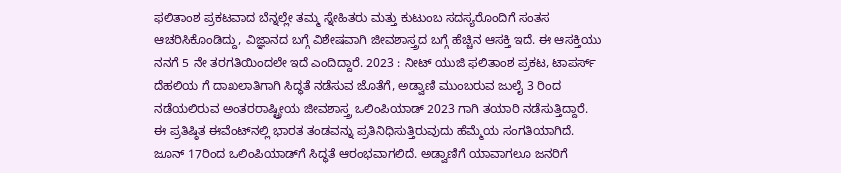ಫಲಿತಾಂಶ ಪ್ರಕಟವಾದ ಬೆನ್ನಲ್ಲೇ ತಮ್ಮ ಸ್ನೇಹಿತರು ಮತ್ತು ಕುಟುಂಬ ಸದಸ್ಯರೊಂದಿಗೆ ಸಂತಸ ಆಚರಿಸಿಕೊಂಡಿದ್ದು, ವಿಜ್ಞಾನದ ಬಗ್ಗೆ ವಿಶೇಷವಾಗಿ ಜೀವಶಾಸ್ತ್ರದ ಬಗ್ಗೆ ಹೆಚ್ಚಿನ ಆಸಕ್ತಿ ಇದೆ. ಈ ಆಸಕ್ತಿಯು ನನಗೆ 5 ನೇ ತರಗತಿಯಿಂದಲೇ ಇದೆ ಎಂದಿದ್ದಾರೆ. 2023 : ನೀಟ್ ಯುಜಿ ಫಲಿತಾಂಶ ಪ್ರಕಟ, ಟಾಪರ್ಸ್ ದೆಹಲಿಯ ಗೆ ದಾಖಲಾತಿಗಾಗಿ ಸಿದ್ಧತೆ ನಡೆಸುವ ಜೊತೆಗೆ, ಅಡ್ವಾಣಿ ಮುಂಬರುವ ಜುಲೈ 3 ರಿಂದ ನಡೆಯಲಿರುವ ಅಂತರರಾಷ್ಟ್ರೀಯ ಜೀವಶಾಸ್ತ್ರ ಒಲಿಂಪಿಯಾಡ್ 2023 ಗಾಗಿ ತಯಾರಿ ನಡೆಸುತ್ತಿದ್ದಾರೆ. ಈ ಪ್ರತಿಷ್ಠಿತ ಈವೆಂಟ್‌ನಲ್ಲಿ ಭಾರತ ತಂಡವನ್ನು ಪ್ರತಿನಿಧಿಸುತ್ತಿರುವುದು ಹೆಮ್ಮೆಯ ಸಂಗತಿಯಾಗಿದೆ. ಜೂನ್ 17ರಿಂದ ಒಲಿಂಪಿಯಾಡ್‌ಗೆ ಸಿದ್ಧತೆ ಆರಂಭವಾಗಲಿದೆ. ಅಡ್ವಾಣಿಗೆ ಯಾವಾಗಲೂ ಜನರಿಗೆ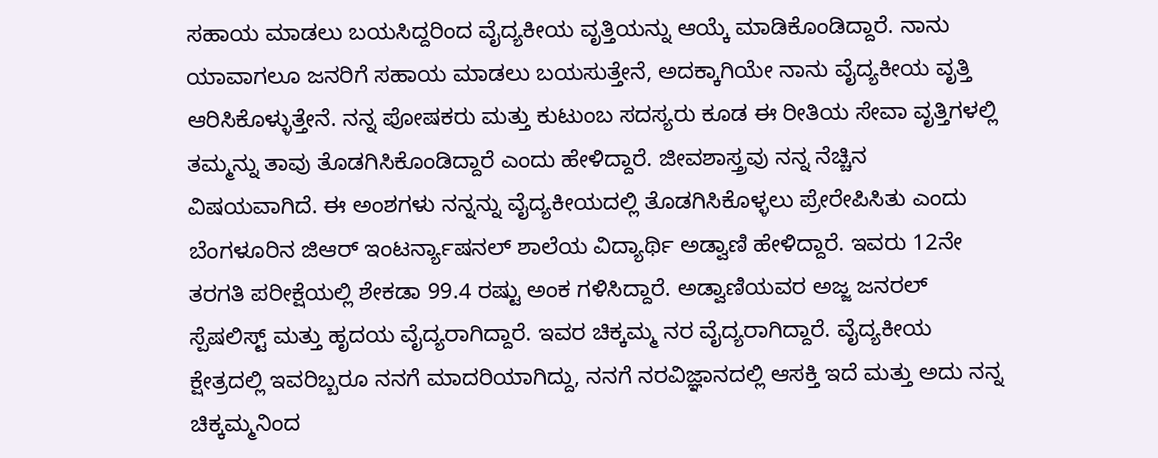ಸಹಾಯ ಮಾಡಲು ಬಯಸಿದ್ದರಿಂದ ವೈದ್ಯಕೀಯ ವೃತ್ತಿಯನ್ನು ಆಯ್ಕೆ ಮಾಡಿಕೊಂಡಿದ್ದಾರೆ. ನಾನು ಯಾವಾಗಲೂ ಜನರಿಗೆ ಸಹಾಯ ಮಾಡಲು ಬಯಸುತ್ತೇನೆ, ಅದಕ್ಕಾಗಿಯೇ ನಾನು ವೈದ್ಯಕೀಯ ವೃತ್ತಿ ಆರಿಸಿಕೊಳ್ಳುತ್ತೇನೆ. ನನ್ನ ಪೋಷಕರು ಮತ್ತು ಕುಟುಂಬ ಸದಸ್ಯರು ಕೂಡ ಈ ರೀತಿಯ ಸೇವಾ ವೃತ್ತಿಗಳಲ್ಲಿ ತಮ್ಮನ್ನು ತಾವು ತೊಡಗಿಸಿಕೊಂಡಿದ್ದಾರೆ ಎಂದು ಹೇಳಿದ್ದಾರೆ. ಜೀವಶಾಸ್ತ್ರವು ನನ್ನ ನೆಚ್ಚಿನ ವಿಷಯವಾಗಿದೆ. ಈ ಅಂಶಗಳು ನನ್ನನ್ನು ವೈದ್ಯಕೀಯದಲ್ಲಿ ತೊಡಗಿಸಿಕೊಳ್ಳಲು ಪ್ರೇರೇಪಿಸಿತು ಎಂದು ಬೆಂಗಳೂರಿನ ಜಿಆರ್ ಇಂಟರ್ನ್ಯಾಷನಲ್ ಶಾಲೆಯ ವಿದ್ಯಾರ್ಥಿ ಅಡ್ವಾಣಿ ಹೇಳಿದ್ದಾರೆ. ಇವರು 12ನೇ ತರಗತಿ ಪರೀಕ್ಷೆಯಲ್ಲಿ ಶೇಕಡಾ 99.4 ರಷ್ಟು ಅಂಕ ಗಳಿಸಿದ್ದಾರೆ. ಅಡ್ವಾಣಿಯವರ ಅಜ್ಜ ಜನರಲ್ ಸ್ಪೆಷಲಿಸ್ಟ್ ಮತ್ತು ಹೃದಯ ವೈದ್ಯರಾಗಿದ್ದಾರೆ. ಇವರ ಚಿಕ್ಕಮ್ಮ ನರ ವೈದ್ಯರಾಗಿದ್ದಾರೆ. ವೈದ್ಯಕೀಯ ಕ್ಷೇತ್ರದಲ್ಲಿ ಇವರಿಬ್ಬರೂ ನನಗೆ ಮಾದರಿಯಾಗಿದ್ದು, ನನಗೆ ನರವಿಜ್ಞಾನದಲ್ಲಿ ಆಸಕ್ತಿ ಇದೆ ಮತ್ತು ಅದು ನನ್ನ ಚಿಕ್ಕಮ್ಮನಿಂದ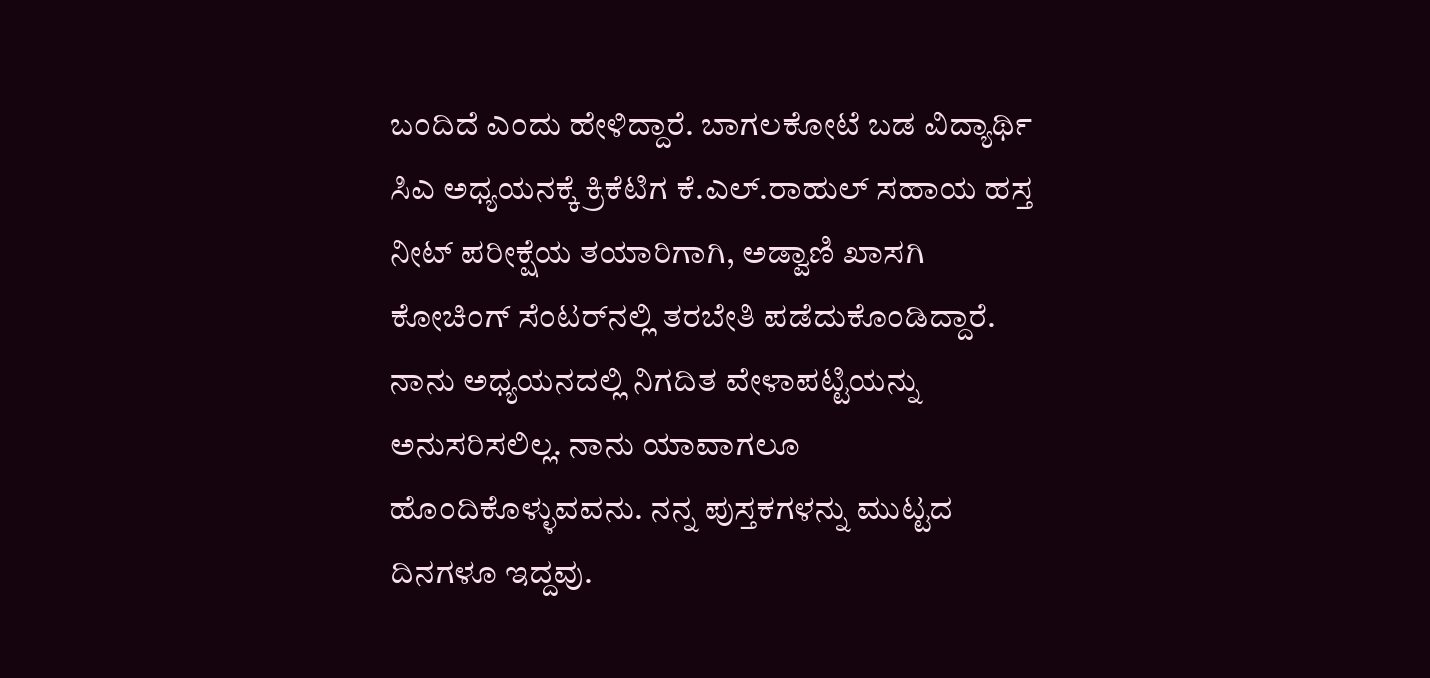ಬಂದಿದೆ ಎಂದು ಹೇಳಿದ್ದಾರೆ. ಬಾಗಲಕೋಟೆ ಬಡ ವಿದ್ಯಾರ್ಥಿ ಸಿಎ ಅಧ್ಯಯನಕ್ಕೆ ಕ್ರಿಕೆಟಿಗ ಕೆ.ಎಲ್‌.ರಾಹುಲ್‌ ಸಹಾಯ ಹಸ್ತ ನೀಟ್ ಪರೀಕ್ಷೆಯ ತಯಾರಿಗಾಗಿ, ಅಡ್ವಾಣಿ ಖಾಸಗಿ ಕೋಚಿಂಗ್ ಸೆಂಟರ್‌ನಲ್ಲಿ ತರಬೇತಿ ಪಡೆದುಕೊಂಡಿದ್ದಾರೆ. ನಾನು ಅಧ್ಯಯನದಲ್ಲಿ ನಿಗದಿತ ವೇಳಾಪಟ್ಟಿಯನ್ನು ಅನುಸರಿಸಲಿಲ್ಲ. ನಾನು ಯಾವಾಗಲೂ ಹೊಂದಿಕೊಳ್ಳುವವನು. ನನ್ನ ಪುಸ್ತಕಗಳನ್ನು ಮುಟ್ಟದ ದಿನಗಳೂ ಇದ್ದವು.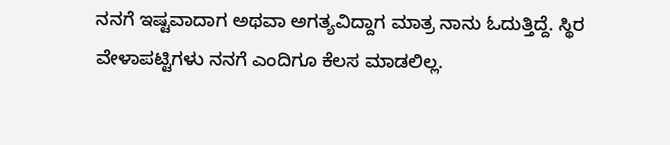ನನಗೆ ಇಷ್ಟವಾದಾಗ ಅಥವಾ ಅಗತ್ಯವಿದ್ದಾಗ ಮಾತ್ರ ನಾನು ಓದುತ್ತಿದ್ದೆ. ಸ್ಥಿರ ವೇಳಾಪಟ್ಟಿಗಳು ನನಗೆ ಎಂದಿಗೂ ಕೆಲಸ ಮಾಡಲಿಲ್ಲ.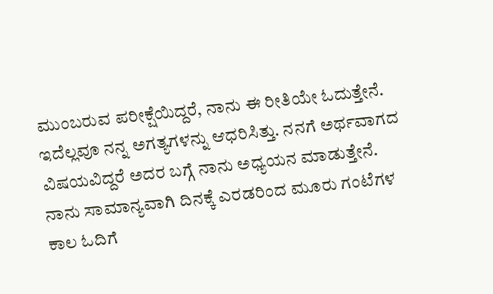ಮುಂಬರುವ ಪರೀಕ್ಷೆಯಿದ್ದರೆ, ನಾನು ಈ ರೀತಿಯೇ ಓದುತ್ತೇನೆ. ಇದೆಲ್ಲವೂ ನನ್ನ ಅಗತ್ಯಗಳನ್ನು ಆಧರಿಸಿತ್ತು. ನನಗೆ ಅರ್ಥವಾಗದ ವಿಷಯವಿದ್ದರೆ ಅದರ ಬಗ್ಗೆ ನಾನು ಅಧ್ಯಯನ ಮಾಡುತ್ತೇನೆ. ನಾನು ಸಾಮಾನ್ಯವಾಗಿ ದಿನಕ್ಕೆ ಎರಡರಿಂದ ಮೂರು ಗಂಟೆಗಳ ಕಾಲ ಓದಿಗೆ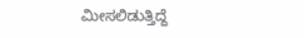ಮೀಸಲಿಡುತ್ತಿದ್ದೆ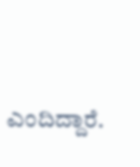ಎಂದಿದ್ದಾರೆ.